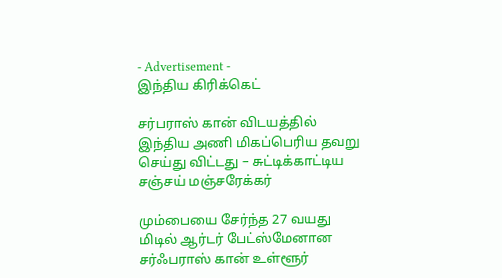- Advertisement -
இந்திய கிரிக்கெட்

சர்பராஸ் கான் விடயத்தில் இந்திய அணி மிகப்பெரிய தவறு செய்து விட்டது – சுட்டிக்காட்டிய சஞ்சய் மஞ்சரேக்கர்

மும்பையை சேர்ந்த 27 வயது மிடில் ஆர்டர் பேட்ஸ்மேனான சர்ஃபராஸ் கான் உள்ளூர்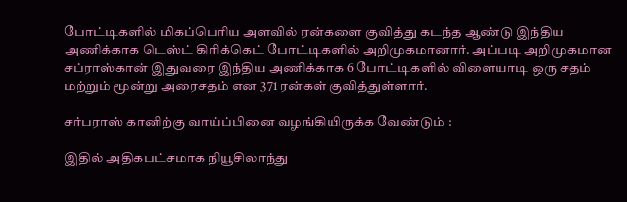போட்டிகளில் மிகப்பெரிய அளவில் ரன்களை குவித்து கடந்த ஆண்டு இந்திய அணிக்காக டெஸ்ட் கிரிக்கெட் போட்டிகளில் அறிமுகமானார். அப்படி அறிமுகமான சப்ராஸ்கான் இதுவரை இந்திய அணிக்காக 6 போட்டிகளில் விளையாடி ஒரு சதம் மற்றும் மூன்று அரைசதம் என 371 ரன்கள் குவித்துள்ளார்.

சர்பராஸ் கானிற்கு வாய்ப்பினை வழங்கியிருக்க வேண்டும் :

இதில் அதிகபட்சமாக நியூசிலாந்து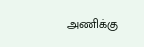அணிக்கு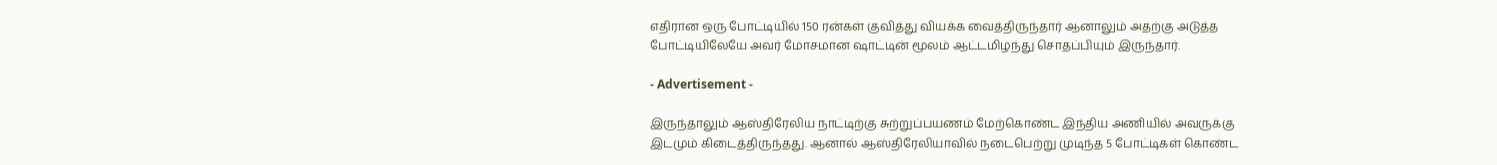எதிரான ஒரு போட்டியில் 150 ரன்கள் குவித்து வியக்க வைத்திருந்தார் ஆனாலும் அதற்கு அடுத்த போட்டியிலேயே அவர் மோசமான ஷாட்டின் மூலம் ஆட்டமிழந்து சொதப்பியும் இருந்தார்.

- Advertisement -

இருந்தாலும் ஆஸ்திரேலிய நாட்டிற்கு சுற்றுப்பயணம் மேற்கொண்ட இந்திய அணியில் அவருக்கு இடமும் கிடைத்திருந்தது. ஆனால் ஆஸ்திரேலியாவில் நடைபெற்று முடிந்த 5 போட்டிகள் கொண்ட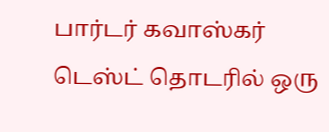பார்டர் கவாஸ்கர் டெஸ்ட் தொடரில் ஒரு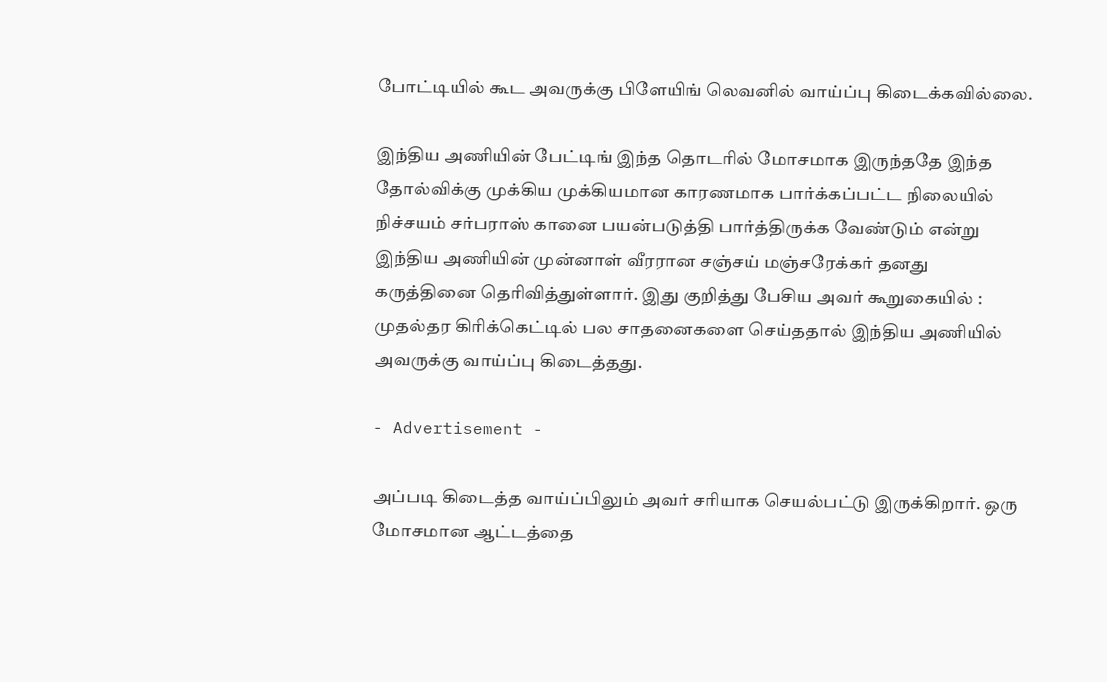போட்டியில் கூட அவருக்கு பிளேயிங் லெவனில் வாய்ப்பு கிடைக்கவில்லை.

இந்திய அணியின் பேட்டிங் இந்த தொடரில் மோசமாக இருந்ததே இந்த தோல்விக்கு முக்கிய முக்கியமான காரணமாக பார்க்கப்பட்ட நிலையில் நிச்சயம் சர்பராஸ் கானை பயன்படுத்தி பார்த்திருக்க வேண்டும் என்று இந்திய அணியின் முன்னாள் வீரரான சஞ்சய் மஞ்சரேக்கர் தனது கருத்தினை தெரிவித்துள்ளார். இது குறித்து பேசிய அவர் கூறுகையில் : முதல்தர கிரிக்கெட்டில் பல சாதனைகளை செய்ததால் இந்திய அணியில் அவருக்கு வாய்ப்பு கிடைத்தது.

- Advertisement -

அப்படி கிடைத்த வாய்ப்பிலும் அவர் சரியாக செயல்பட்டு இருக்கிறார். ஒரு மோசமான ஆட்டத்தை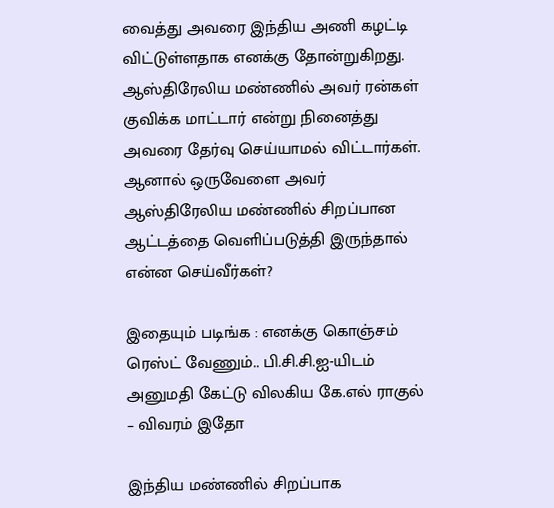வைத்து அவரை இந்திய அணி கழட்டி விட்டுள்ளதாக எனக்கு தோன்றுகிறது. ஆஸ்திரேலிய மண்ணில் அவர் ரன்கள் குவிக்க மாட்டார் என்று நினைத்து அவரை தேர்வு செய்யாமல் விட்டார்கள். ஆனால் ஒருவேளை அவர் ஆஸ்திரேலிய மண்ணில் சிறப்பான ஆட்டத்தை வெளிப்படுத்தி இருந்தால் என்ன செய்வீர்கள்?

இதையும் படிங்க : எனக்கு கொஞ்சம் ரெஸ்ட் வேணும்.. பி.சி.சி.ஐ-யிடம் அனுமதி கேட்டு விலகிய கே.எல் ராகுல் – விவரம் இதோ

இந்திய மண்ணில் சிறப்பாக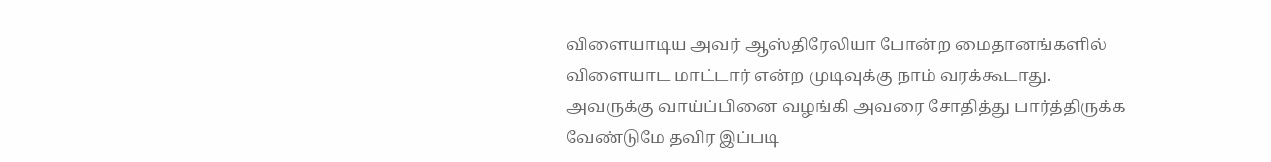விளையாடிய அவர் ஆஸ்திரேலியா போன்ற மைதானங்களில் விளையாட மாட்டார் என்ற முடிவுக்கு நாம் வரக்கூடாது. அவருக்கு வாய்ப்பினை வழங்கி அவரை சோதித்து பார்த்திருக்க வேண்டுமே தவிர இப்படி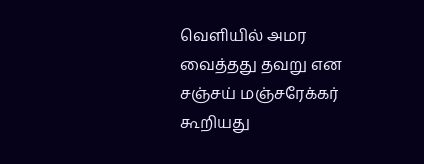வெளியில் அமர வைத்தது தவறு என சஞ்சய் மஞ்சரேக்கர் கூறியது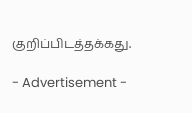குறிப்பிடத்தக்கது.

- Advertisement -